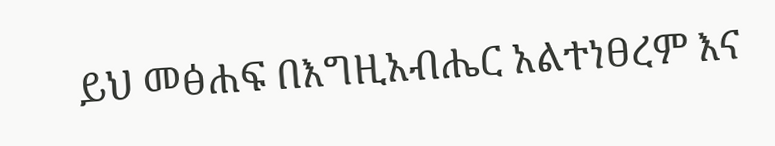ይህ መፅሐፍ በእግዚአብሔር አልተነፀረም እና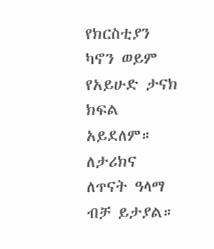የክርስቲያን ካኖን ወይም የአይሁድ ታናክ ክፍል አይደለም። ለታሪክና ለጥናት ዓላማ ብቻ ይታያል።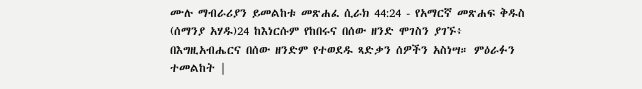ሙሉ ማብራሪያን ይመልከቱ መጽሐፈ ሲራክ 44:24 - የአማርኛ መጽሐፍ ቅዱስ (ሰማንያ አሃዱ)24 ከእነርሱም የከበሩና በሰው ዘንድ ሞገስን ያገኙ፥ በእግዚአብሔርና በሰው ዘንድም የተወደዱ ጻድቃን ሰዎችን አስነሣ። ምዕራፉን ተመልከት |